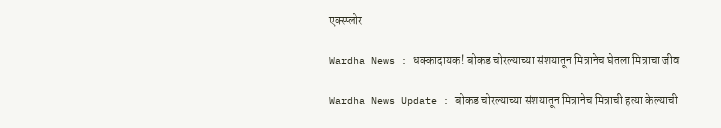एक्स्प्लोर

Wardha News : धक्कादायक! बोकड चोरल्याच्या संशयातून मित्रानेच घेतला मित्राचा जीव

Wardha News Update : बोकड चोरल्याच्या संशयातून मित्रानेच मित्राची हत्या केल्याची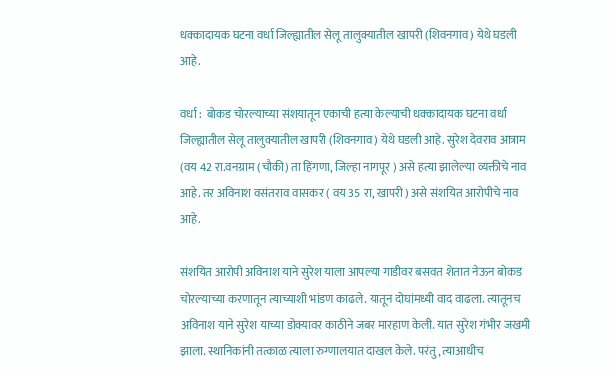धक्कादायक घटना वर्धा जिल्ह्यातील सेलू तालुक्यातील खापरी (शिवनगाव) येथे घडली आहे.

वर्धा :  बोकड चोरल्याच्या संशयातून एकाची हत्या केल्याची धक्कादायक घटना वर्धा जिल्ह्यातील सेलू तालुक्यातील खापरी (शिवनगाव) येथे घडली आहे. सुरेश देवराव आत्राम (वय 42 रा.वनग्राम (चौकी) ता हिंगणा, जिल्हा नागपूर ) असे हत्या झालेल्या व्यक्तीचे नाव आहे. तर अविनाश वसंतराव वासकर ( वय 35 रा, खापरी ) असे संशयित आरोपीचे नाव आहे.

संशयित आरोपी अविनाश याने सुरेश याला आपल्या गाडीवर बसवत शेतात नेऊन बोकड चोरल्याच्या करणातून त्याच्याशी भांडण काढले. यातून दोघांमध्यी वाद वाढला. त्यातूनच अविनाश याने सुरेश याच्या डोक्यावर काठीने जबर मारहाण केली. यात सुरेश गंभीर जखमी झाला. स्थानिकांनी तत्काळ त्याला रुग्णालयात दाखल केले. परंतु, त्याआधीच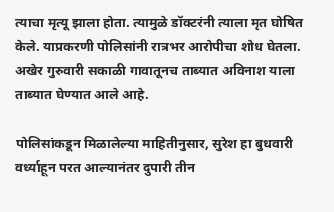त्याचा मृत्यू झाला होता. त्यामुळे डॉक्टरंनी त्याला मृत घोषित केले. याप्रकरणी पोलिसांनी रात्रभर आरोपीचा शोध घेतला. अखेर गुरुवारी सकाळी गावातूनच ताब्यात अविनाश याला ताब्यात घेण्यात आले आहे.

पोलिसांकडून मिळालेल्या माहितीनुसार, सुरेश हा बुधवारी वर्ध्याहून परत आल्यानंतर दुपारी तीन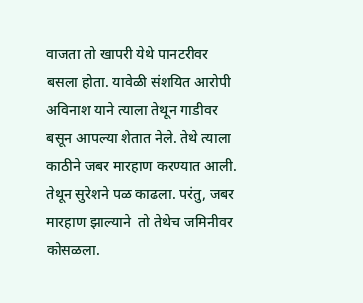वाजता तो खापरी येथे पानटरीवर बसला होता. यावेळी संशयित आरोपी अविनाश याने त्याला तेथून गाडीवर बसून आपल्या शेतात नेले. तेथे त्याला  काठीने जबर मारहाण करण्यात आली. तेथून सुरेशने पळ काढला. परंतु, जबर मारहाण झाल्याने  तो तेथेच जमिनीवर कोसळला.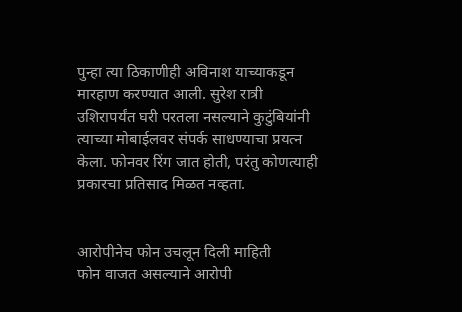पुन्हा त्या ठिकाणीही अविनाश याच्याकडून मारहाण करण्यात आली. सुरेश रात्री उशिरापर्यंत घरी परतला नसल्याने कुटुंबियांनी त्याच्या मोबाईलवर संपर्क साधण्याचा प्रयत्न केला. फोनवर रिंग जात होती, परंतु कोणत्याही प्रकारचा प्रतिसाद मिळत नव्हता.


आरोपीनेच फोन उचलून दिली माहिती
फोन वाजत असल्याने आरोपी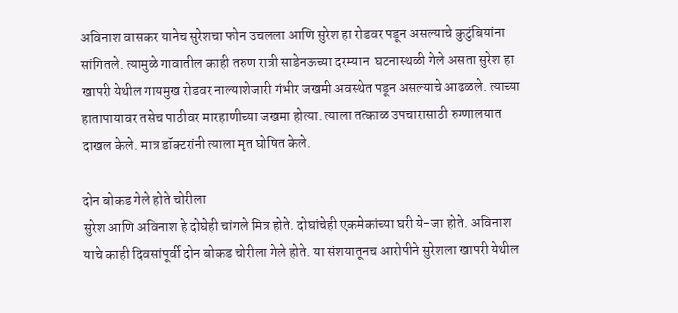अविनाश वासकर यानेच सुरेशचा फोन उचलला आणि सुरेश हा रोडवर पडून असल्याचे कुटुंबियांना सांगितले. त्यामुळे गावातील काही तरुण रात्री साडेनऊच्या दरम्यान  घटनास्थळी गेले असता सुरेश हा खापरी येथील गायमुख रोडवर नाल्याशेजारी गंभीर जखमी अवस्थेत पडून असल्याचे आढळले. त्याच्या हातापायावर तसेच पाठीवर मारहाणीच्या जखमा होत्या. त्याला तत्काळ उपचारासाठी रुग्णालयात दाखल केले. मात्र डॉक्टरांनी त्याला मृत घोषित केले.

दोन बोकड गेले होते चोरीला
सुरेश आणि अविनाश हे दोघेही चांगले मित्र होते. दोघांचेही एकमेकांच्या घरी ये-जा होते. अविनाश याचे काही दिवसांपूर्वी दोन बोकड चोरीला गेले होते. या संशयातूनच आरोपीने सुरेशला खापरी येथील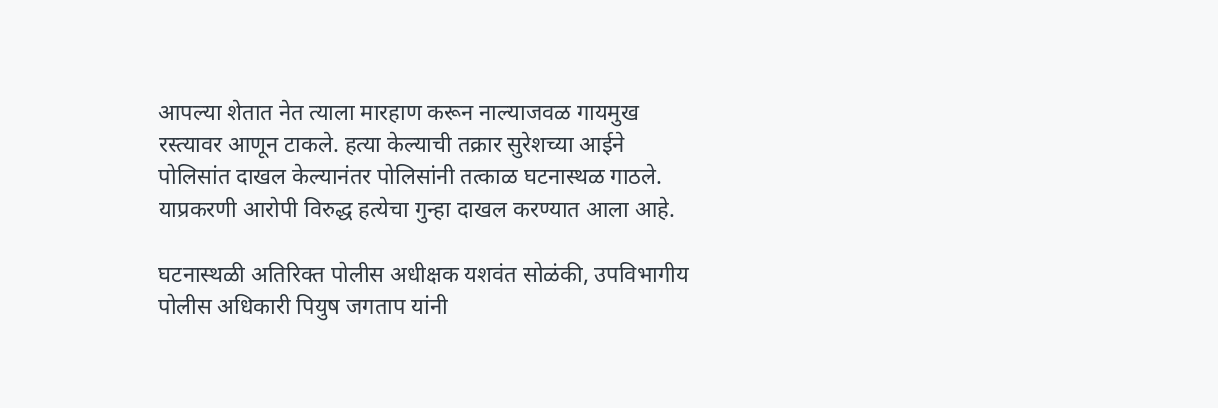आपल्या शेतात नेत त्याला मारहाण करून नाल्याजवळ गायमुख रस्त्यावर आणून टाकले. हत्या केल्याची तक्रार सुरेशच्या आईने पोलिसांत दाखल केल्यानंतर पोलिसांनी तत्काळ घटनास्थळ गाठले. याप्रकरणी आरोपी विरुद्ध हत्येचा गुन्हा दाखल करण्यात आला आहे.

घटनास्थळी अतिरिक्त पोलीस अधीक्षक यशवंत सोळंकी, उपविभागीय पोलीस अधिकारी पियुष जगताप यांनी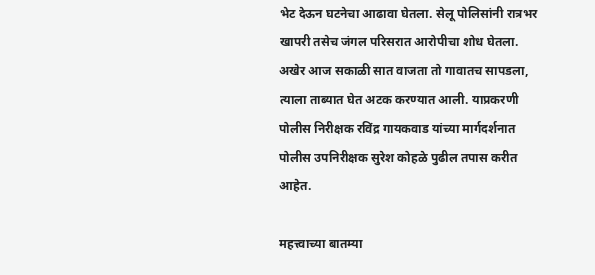भेट देऊन घटनेचा आढावा घेतला. सेलू पोलिसांनी रात्रभर खापरी तसेच जंगल परिसरात आरोपीचा शोध घेतला. अखेर आज सकाळी सात वाजता तो गावातच सापडला, त्याला ताब्यात घेत अटक करण्यात आली. याप्रकरणी पोलीस निरीक्षक रविंद्र गायकवाड यांच्या मार्गदर्शनात पोलीस उपनिरीक्षक सुरेश कोहळे पुढील तपास करीत आहेत.

महत्त्वाच्या बातम्या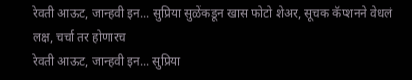रेवती आऊट, जान्हवी इन... सुप्रिया सुळेंकडून खास फोटो शेअर, सूचक कॅप्शनने वेधलं लक्ष, चर्चा तर होणारच
रेवती आऊट, जान्हवी इन... सुप्रिया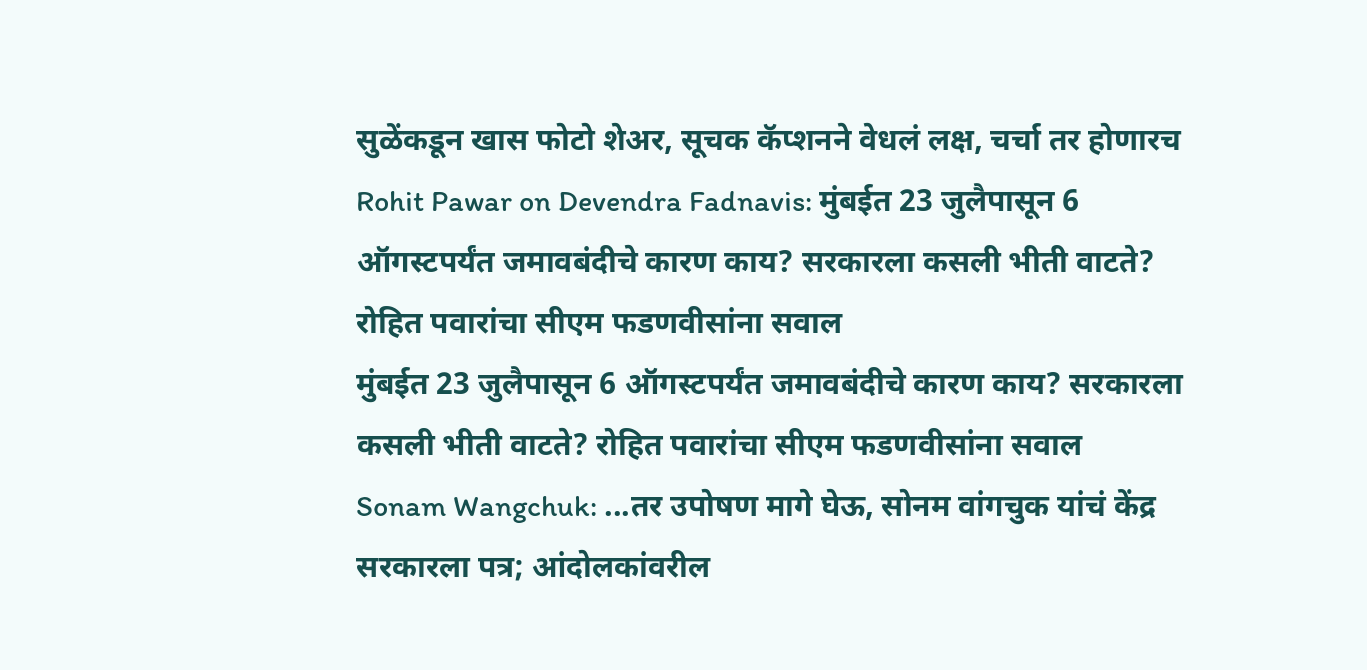सुळेंकडून खास फोटो शेअर, सूचक कॅप्शनने वेधलं लक्ष, चर्चा तर होणारच
Rohit Pawar on Devendra Fadnavis: मुंबईत 23 जुलैपासून 6 ऑगस्टपर्यंत जमावबंदीचे कारण काय? सरकारला कसली भीती वाटते? रोहित पवारांचा सीएम फडणवीसांना सवाल
मुंबईत 23 जुलैपासून 6 ऑगस्टपर्यंत जमावबंदीचे कारण काय? सरकारला कसली भीती वाटते? रोहित पवारांचा सीएम फडणवीसांना सवाल
Sonam Wangchuk: ...तर उपोषण मागे घेऊ, सोनम वांगचुक यांचं केंद्र सरकारला पत्र; आंदोलकांवरील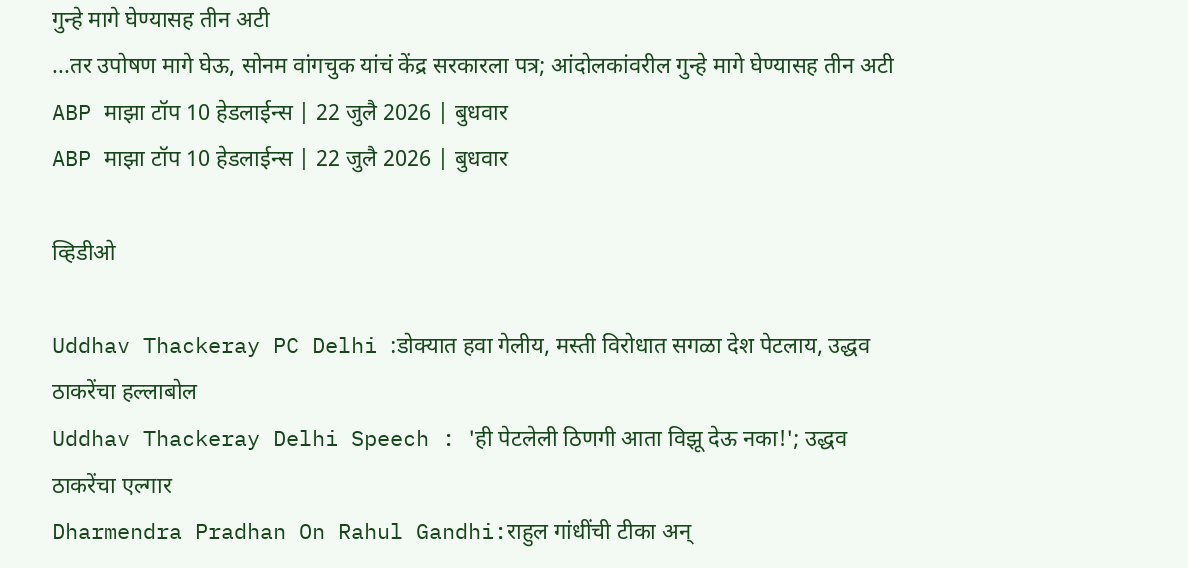गुन्हे मागे घेण्यासह तीन अटी
...तर उपोषण मागे घेऊ, सोनम वांगचुक यांचं केंद्र सरकारला पत्र; आंदोलकांवरील गुन्हे मागे घेण्यासह तीन अटी
ABP माझा टॉप 10 हेडलाईन्स | 22 जुलै 2026 | बुधवार
ABP माझा टॉप 10 हेडलाईन्स | 22 जुलै 2026 | बुधवार

व्हिडीओ

Uddhav Thackeray PC Delhi :डोक्यात हवा गेलीय, मस्ती विरोधात सगळा देश पेटलाय, उद्धव ठाकरेंचा हल्लाबोल
Uddhav Thackeray Delhi Speech : 'ही पेटलेली ठिणगी आता विझू देऊ नका!'; उद्धव ठाकरेंचा एल्गार
Dharmendra Pradhan On Rahul Gandhi:राहुल गांधींची टीका अन्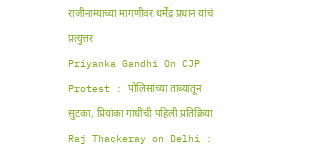राजीनाम्याच्या मागणीवर धर्मेंद्र प्रधान यांचं प्रत्युत्तर
Priyanka Gandhi On CJP Protest : पोलिसांच्या ताब्यातून सुटका, प्रियांका गांधींची पहिली प्रतिक्रिया
Raj Thackeray on Delhi :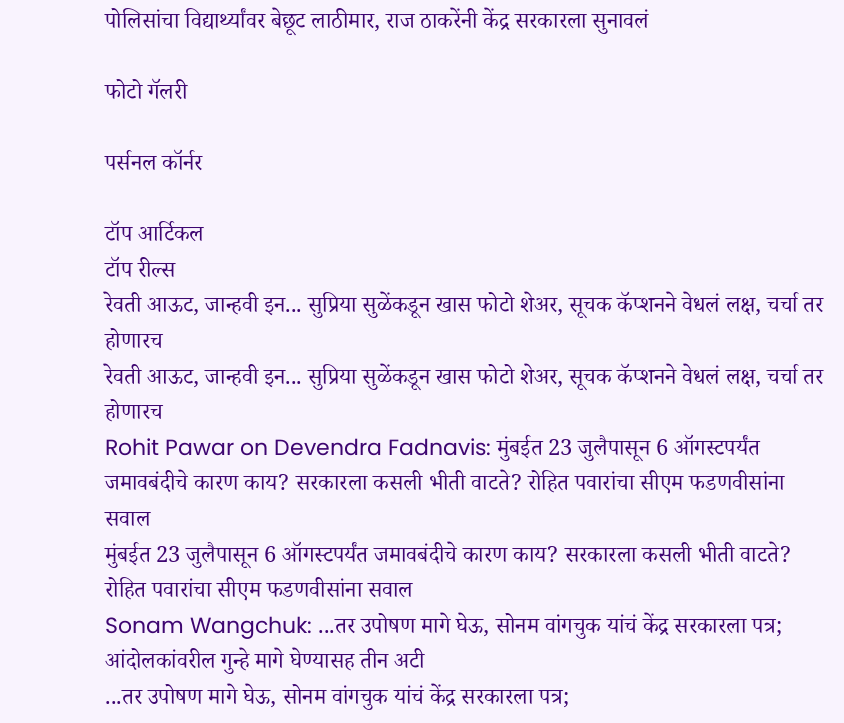पोलिसांचा विद्यार्थ्यांवर बेछूट लाठीमार, राज ठाकरेंनी केंद्र सरकारला सुनावलं

फोटो गॅलरी

पर्सनल कॉर्नर

टॉप आर्टिकल
टॉप रील्स
रेवती आऊट, जान्हवी इन... सुप्रिया सुळेंकडून खास फोटो शेअर, सूचक कॅप्शनने वेधलं लक्ष, चर्चा तर होणारच
रेवती आऊट, जान्हवी इन... सुप्रिया सुळेंकडून खास फोटो शेअर, सूचक कॅप्शनने वेधलं लक्ष, चर्चा तर होणारच
Rohit Pawar on Devendra Fadnavis: मुंबईत 23 जुलैपासून 6 ऑगस्टपर्यंत जमावबंदीचे कारण काय? सरकारला कसली भीती वाटते? रोहित पवारांचा सीएम फडणवीसांना सवाल
मुंबईत 23 जुलैपासून 6 ऑगस्टपर्यंत जमावबंदीचे कारण काय? सरकारला कसली भीती वाटते? रोहित पवारांचा सीएम फडणवीसांना सवाल
Sonam Wangchuk: ...तर उपोषण मागे घेऊ, सोनम वांगचुक यांचं केंद्र सरकारला पत्र; आंदोलकांवरील गुन्हे मागे घेण्यासह तीन अटी
...तर उपोषण मागे घेऊ, सोनम वांगचुक यांचं केंद्र सरकारला पत्र;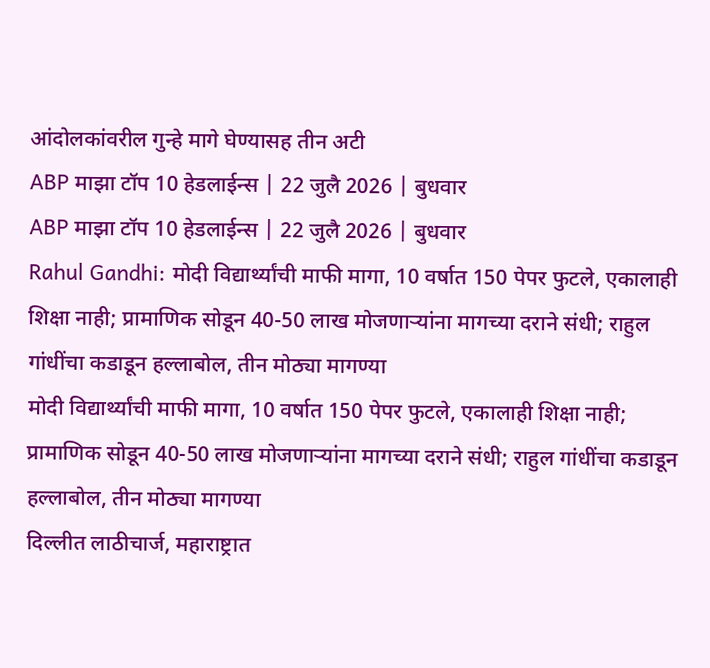आंदोलकांवरील गुन्हे मागे घेण्यासह तीन अटी
ABP माझा टॉप 10 हेडलाईन्स | 22 जुलै 2026 | बुधवार
ABP माझा टॉप 10 हेडलाईन्स | 22 जुलै 2026 | बुधवार
Rahul Gandhi: मोदी विद्यार्थ्यांची माफी मागा, 10 वर्षात 150 पेपर फुटले, एकालाही शिक्षा नाही; प्रामाणिक सोडून 40-50 लाख मोजणाऱ्यांना मागच्या दराने संधी; राहुल गांधींचा कडाडून हल्लाबोल, तीन मोठ्या मागण्या
मोदी विद्यार्थ्यांची माफी मागा, 10 वर्षात 150 पेपर फुटले, एकालाही शिक्षा नाही; प्रामाणिक सोडून 40-50 लाख मोजणाऱ्यांना मागच्या दराने संधी; राहुल गांधींचा कडाडून हल्लाबोल, तीन मोठ्या मागण्या
दिल्लीत लाठीचार्ज, महाराष्ट्रात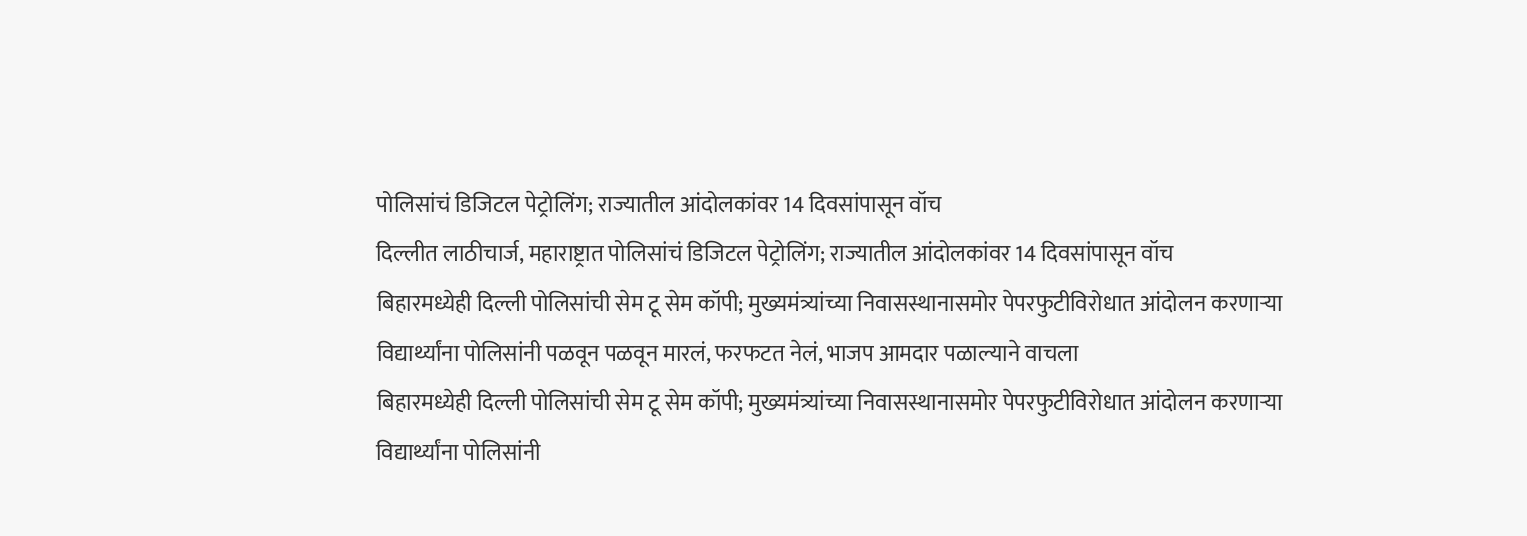पोलिसांचं डिजिटल पेट्रोलिंग; राज्यातील आंदोलकांवर 14 दिवसांपासून वॉच
दिल्लीत लाठीचार्ज, महाराष्ट्रात पोलिसांचं डिजिटल पेट्रोलिंग; राज्यातील आंदोलकांवर 14 दिवसांपासून वॉच
बिहारमध्येही दिल्ली पोलिसांची सेम टू सेम कॉपी; मुख्यमंत्र्यांच्या निवासस्थानासमोर पेपरफुटीविरोधात आंदोलन करणाऱ्या विद्यार्थ्यांना पोलिसांनी पळवून पळवून मारलं, फरफटत नेलं, भाजप आमदार पळाल्याने वाचला
बिहारमध्येही दिल्ली पोलिसांची सेम टू सेम कॉपी; मुख्यमंत्र्यांच्या निवासस्थानासमोर पेपरफुटीविरोधात आंदोलन करणाऱ्या विद्यार्थ्यांना पोलिसांनी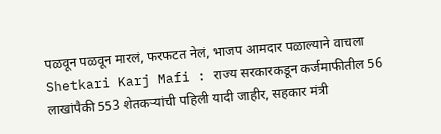पळवून पळवून मारलं, फरफटत नेलं, भाजप आमदार पळाल्याने वाचला
Shetkari Karj Mafi : राज्य सरकारकडून कर्जमाफीतील 56 लाखांपैकी 553 शेतकऱ्यांची पहिली यादी जाहीर, सहकार मंत्री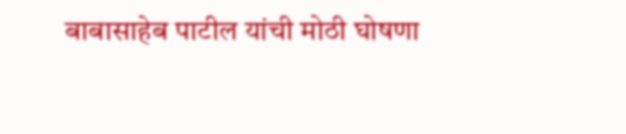बाबासाहेब पाटील यांची मोठी घोषणा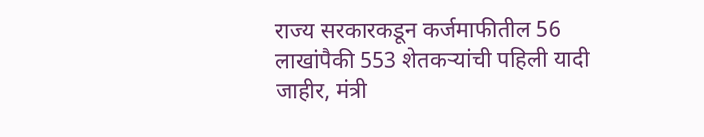राज्य सरकारकडून कर्जमाफीतील 56 लाखांपैकी 553 शेतकऱ्यांची पहिली यादी जाहीर, मंत्री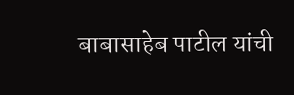बाबासाहेब पाटील यांची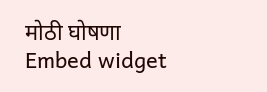मोठी घोषणा
Embed widget